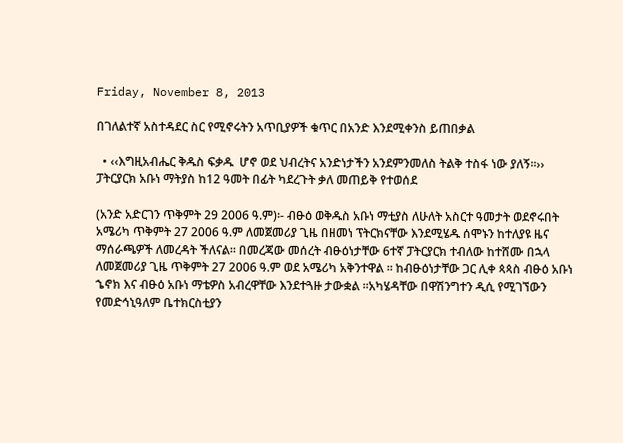Friday, November 8, 2013

በገለልተኛ አስተዳደር ስር የሚኖሩትን አጥቢያዎች ቁጥር በአንድ እንደሚቀንስ ይጠበቃል

  • ‹‹እግዚአብሔር ቅዱስ ፍቃዱ  ሆኖ ወደ ህብረትና አንድነታችን አንደምንመለስ ትልቅ ተስፋ ነው ያለኝ፡፡›› ፓትርያርክ አቡነ ማትያስ ከ12 ዓመት በፊት ካደረጉት ቃለ መጠይቅ የተወሰደ

(አንድ አድርገን ጥቅምት 29 2006 ዓ.ም)፡- ብፁዕ ወቅዱስ አቡነ ማቲያስ ለሁለት አስርተ ዓመታት ወደኖሩበት አሜሪካ ጥቅምት 27 2006 ዓ.ም ለመጀመሪያ ጊዜ በዘመነ ፕትርክናቸው እንደሚሄዱ ሰሞኑን ከተለያዩ ዜና ማሰራጫዎች ለመረዳት ችለናል። በመረጃው መሰረት ብፁዕነታቸው 6ተኛ ፓትርያርክ ተብለው ከተሸሙ በኋላ ለመጀመሪያ ጊዜ ጥቅምት 27 2006 ዓ.ም ወደ አሜሪካ አቅንተዋል ፡፡ ከብፁዕነታቸው ጋር ሊቀ ጳጳስ ብፁዕ አቡነ ኄኖክ እና ብፁዕ አቡነ ማቴዎስ አብረዋቸው እንደተጓዙ ታውቋል ፡፡አካሄዳቸው በዋሽንግተን ዲሲ የሚገኘውን የመድኅኒዓለም ቤተክርስቲያን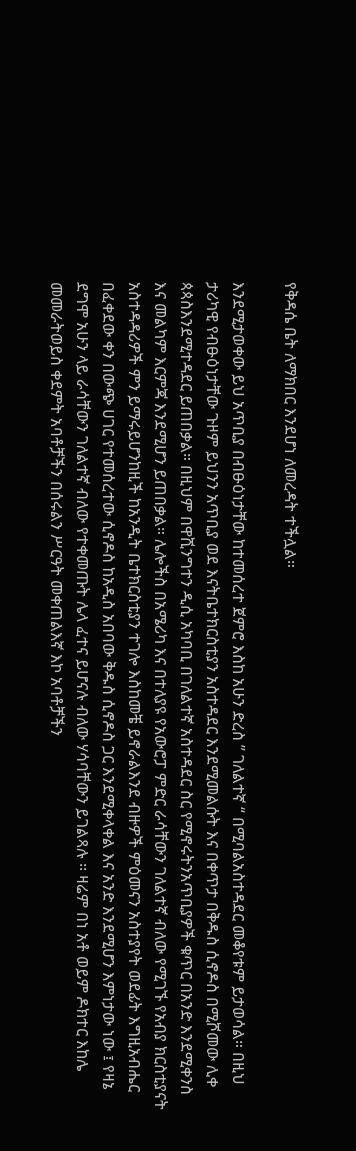የቅዳሴ ቤት ለማክበር እንደሆነ ለመረዳት ተችሏል።

እንደሚታወቀው ይህ አጥቢያ በብፁዕነታቸው ከተመሰረተ ጀምሮ እስከ አሁን ድረስ ” ገለልተኛ “ በሚባልአስተዳደር መቆየቱም ይታወሳል። በዚህ ታሪካዊ የብፁዕነታቸው ጉዞም ይህንን አጥቢያ ወደ እናትቤተክርስቲያን አስተዳደር እንደሚመልሱት እና በቀጥታ በቅዱስ ሲኖዶስ በሚሾመው ሊቀ ጳጳስእንደሚተዳደር ይጠበቃል። በዚህም በዋሺንግተን ዲሲ አካባቢ በገለልተኛ አስተዳደር ስር የሚኖሩትንአጥቢያዎች ቁጥር በአንድ እንደሚቀንስ እና መልካም እርምጃ እንደሚሆን ይጠበቃል። ሌሎችስ በአሜሪካ እና በተለያዩ የአውሮፓ ምድር ራሳቸውን ገለልተኛ ብለው የሚገኙ የአብያ ክርስቲያናት አስተዳዳሪዎች ምን ይማሩይሆንከዚች ከአንዲት ቤተክርስቲያን ተገሎ እስከመቼ ይኖራልእንደ ብዙዎች ምዕመናን አስተያየት ወደፊት እግዚአብሔር በፈቀደው ቀን በውጭ ሀገር የተመሰረተው ሲኖዶስ ከአዲስ አበባው ቅዱስ ሲኖዶስ ጋር እንደሚቀላቀል እና አንድ እንደሚሆን እምነታው ነው ፤ የዛኔ ደግሞ አሁን ላይ ራሳቸውን ገለልተኛ ብለው የተቀመጡት ሌላ ፈተና ይሆናሉ ብለው ሃሳባቸውን ይገልጻሉ ፡፡ ዛሬም በነ አቶ ወይም ዶክተር እከሌ መመራትወይስ ቀደምት አባቶቻችን በሰሩልን ሥርዓት መቀጠልእኛ እኮ አባቶቻችን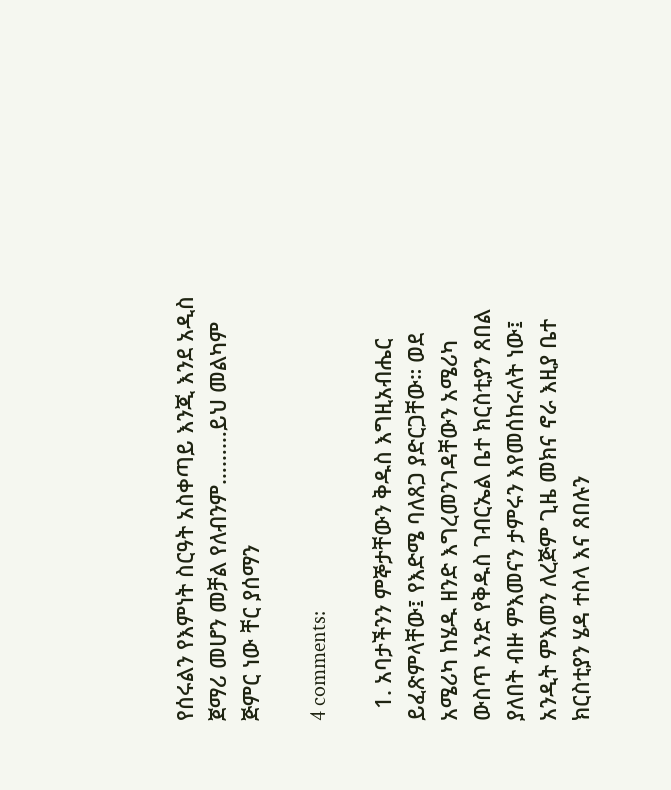የሰሩልን የእምነት ስርዓት አስቀጣይ እንጂ እንደ አዲስ ጀማሪ መሆን መቻል የለብንም………ይህ መልካም ጅምር ነው ቸር ያሰማን

4 comments:

  1. አባታችንን ምኞታቸውን ቅዱስ እግዚአብሔር ይፈጽምላቸው፤ የእድሜ ባለጸጋ ያድርጋቸው። ወደ አሜሪካ ከሄዱ ዘንድ እግረመንገዳቸውን አሜሪካ ውስጥ አንድ የቅዱስ ገብርኤል ቤተ ክርስቲያን ጸበል ያለበት ብዙ ምእመናን ታምሩን እየመሰከሩለት ነው፤ አንዲት ምእመን ለረጅም ጊዜ መክና ኖራ እዚያ ቤተ ክርስቲያን ሄዳ ተስላ እና ጸበሉን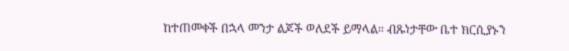ከተጠመቀች በኋላ መንታ ልጆች ወለደች ይማላል። ብጹነታቸው ቤተ ክርሲያኑን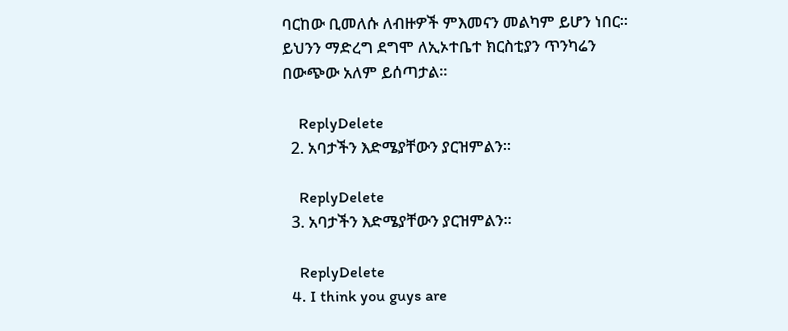ባርከው ቢመለሱ ለብዙዎች ምእመናን መልካም ይሆን ነበር። ይህንን ማድረግ ደግሞ ለኢኦተቤተ ክርስቲያን ጥንካሬን በውጭው አለም ይሰጣታል።

    ReplyDelete
  2. አባታችን እድሜያቸውን ያርዝምልን።

    ReplyDelete
  3. አባታችን እድሜያቸውን ያርዝምልን።

    ReplyDelete
  4. I think you guys are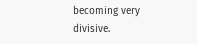becoming very divisive.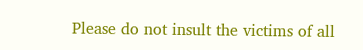Please do not insult the victims of all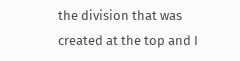the division that was created at the top and I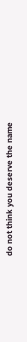do not think you deserve the name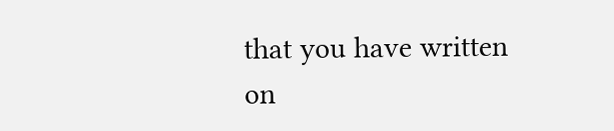that you have written on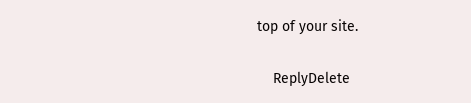top of your site.

    ReplyDelete